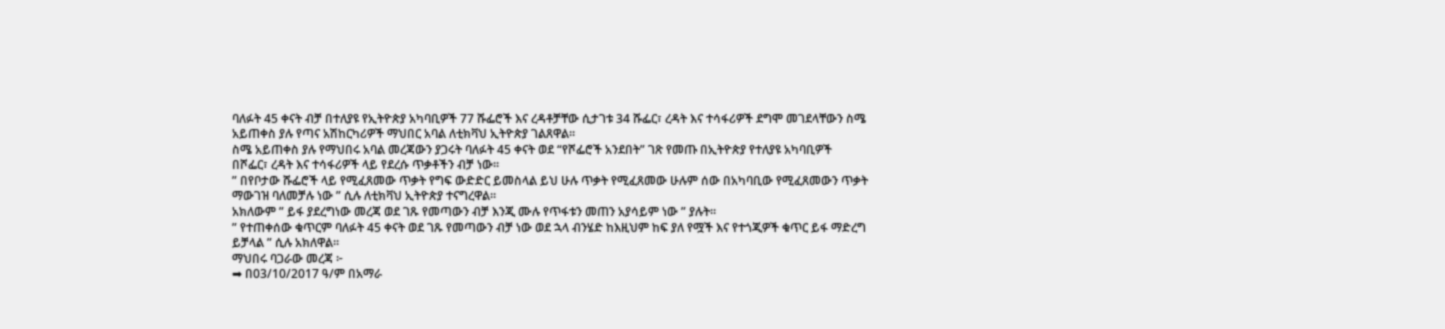ባለፉት 45 ቀናት ብቻ በተለያዩ የኢትዮጵያ አካባቢዎች 77 ሹፌሮች እና ረዳቶቻቸው ሲታገቱ 34 ሹፌር፣ ረዳት እና ተሳፋሪዎች ደግሞ መገደላቸውን ስሜ አይጠቀስ ያሉ የጣና አሽከርካሪዎች ማህበር አባል ለቲክቫህ ኢትዮጵያ ገልጸዋል።
ስሜ አይጠቀስ ያሉ የማህበሩ አባል መረጃውን ያጋሩት ባለፉት 45 ቀናት ወደ “የሾፌሮች አንደበት” ገጽ የመጡ በኢትዮጵያ የተለያዩ አካባቢዎች በሾፌር፣ ረዳት እና ተሳፋሪዎች ላይ የደረሱ ጥቃቶችን ብቻ ነው።
” በየቦታው ሹፌሮች ላይ የሚፈጸመው ጥቃት የግፍ ውድድር ይመስላል ይህ ሁሉ ጥቃት የሚፈጸመው ሁሉም ሰው በአካባቢው የሚፈጸመውን ጥቃት ማውገዝ ባለመቻሉ ነው ” ሲሉ ለቲክቫህ ኢትዮጵያ ተናግረዋል።
አክለውም ” ይፋ ያደረግነው መረጃ ወደ ገጹ የመጣውን ብቻ እንጂ ሙሉ የጥፋቱን መጠን አያሳይም ነው ” ያሉት።
” የተጠቀሰው ቁጥርም ባለፉት 45 ቀናት ወደ ገጹ የመጣውን ብቻ ነው ወደ ኋላ ብንሄድ ከእዚህም ከፍ ያለ የሟች እና የተጎጂዎች ቁጥር ይፋ ማድረግ ይቻላል ” ሲሉ አክለዋል።
ማህበሩ ባጋራው መረጃ ፦
➡ በ03/10/2017 ዓ/ም በአማራ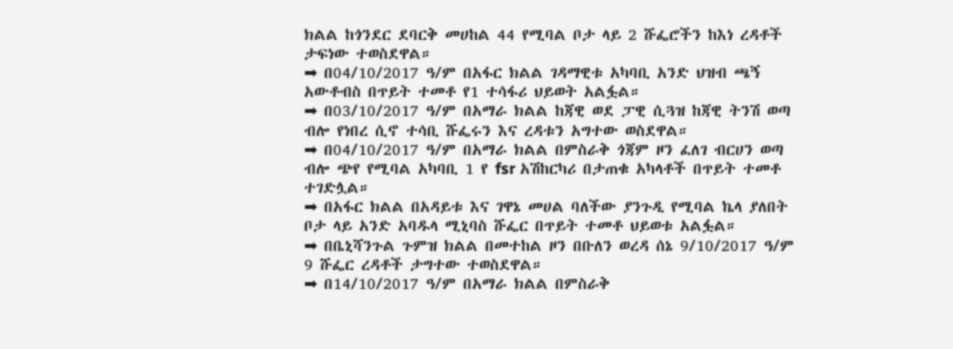ክልል ከጎንደር ደባርቅ መሀከል 44 የሚባል ቦታ ላይ 2 ሹፌሮችን ከእነ ረዳቶች ታፍነው ተወስደዋል።
➡ በ04/10/2017 ዓ/ም በአፋር ክልል ገዳማዊቱ አካባቢ አንድ ህዝብ ጫኝ አውቶብስ በጥይት ተመቶ የ1 ተሳፋሪ ህይወት አልፏል።
➡ በ03/10/2017 ዓ/ም በአማራ ክልል ከጃዊ ወደ ፓዊ ሲጓዝ ከጃዊ ትንሽ ወጣ ብሎ የነበረ ሲኖ ተሳቢ ሹፌሩን እና ረዳቱን አግተው ወስደዋል።
➡ በ04/10/2017 ዓ/ም በአማራ ክልል በምስራቅ ጎጃም ዞን ፈለገ ብርሀን ወጣ ብሎ ጭየ የሚባል አካባቢ 1 የ fsr አሽከርካሪ በታጠቁ አካላቶች በጥይት ተመቶ ተገድሏል።
➡ በአፋር ክልል በአዳይቱ እና ገዋኔ መሀል ባለችው ያንጉዲ የሚባል ኬላ ያለበት ቦታ ላይ አንድ አባዱላ ሚኒባስ ሹፌር በጥይት ተመቶ ህይወቱ አልፏል።
➡ በቤኒሻንጉል ጉምዝ ክልል በመተከል ዞን በቡለን ወረዳ ሰኔ 9/10/2017 ዓ/ም 9 ሹፌር ረዳቶች ታግተው ተወስደዋል።
➡ በ14/10/2017 ዓ/ም በአማራ ክልል በምስራቅ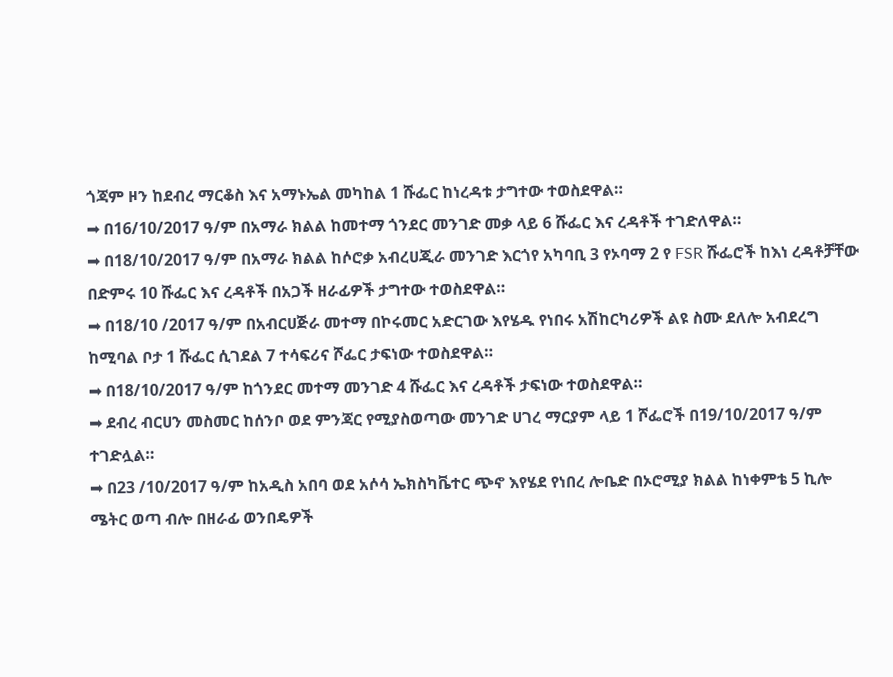ጎጃም ዞን ከደብረ ማርቆስ እና አማኑኤል መካከል 1 ሹፌር ከነረዳቱ ታግተው ተወስደዋል።
➡ በ16/10/2017 ዓ/ም በአማራ ክልል ከመተማ ጎንደር መንገድ መቃ ላይ 6 ሹፌር እና ረዳቶች ተገድለዋል።
➡ በ18/10/2017 ዓ/ም በአማራ ክልል ከሶሮቃ አብረሀጂራ መንገድ እርጎየ አካባቢ 3 የኦባማ 2 የ FSR ሹፌሮች ከእነ ረዳቶቻቸው በድምሩ 10 ሹፌር እና ረዳቶች በአጋች ዘራፊዎች ታግተው ተወስደዋል።
➡ በ18/10 /2017 ዓ/ም በአብርሀጅራ መተማ በኮሩመር አድርገው እየሄዱ የነበሩ አሽከርካሪዎች ልዩ ስሙ ደለሎ አብደረግ ከሚባል ቦታ 1 ሹፌር ሲገደል 7 ተሳፍሪና ሾፌር ታፍነው ተወስደዋል።
➡ በ18/10/2017 ዓ/ም ከጎንደር መተማ መንገድ 4 ሹፌር እና ረዳቶች ታፍነው ተወስደዋል።
➡ ደብረ ብርሀን መስመር ከሰንቦ ወደ ምንጃር የሚያስወጣው መንገድ ሀገረ ማርያም ላይ 1 ሾፌሮች በ19/10/2017 ዓ/ም ተገድሏል።
➡ በ23 /10/2017 ዓ/ም ከአዲስ አበባ ወደ አሶሳ ኤክስካቬተር ጭኖ እየሄደ የነበረ ሎቤድ በኦሮሚያ ክልል ከነቀምቴ 5 ኪሎ ሜትር ወጣ ብሎ በዘራፊ ወንበዴዎች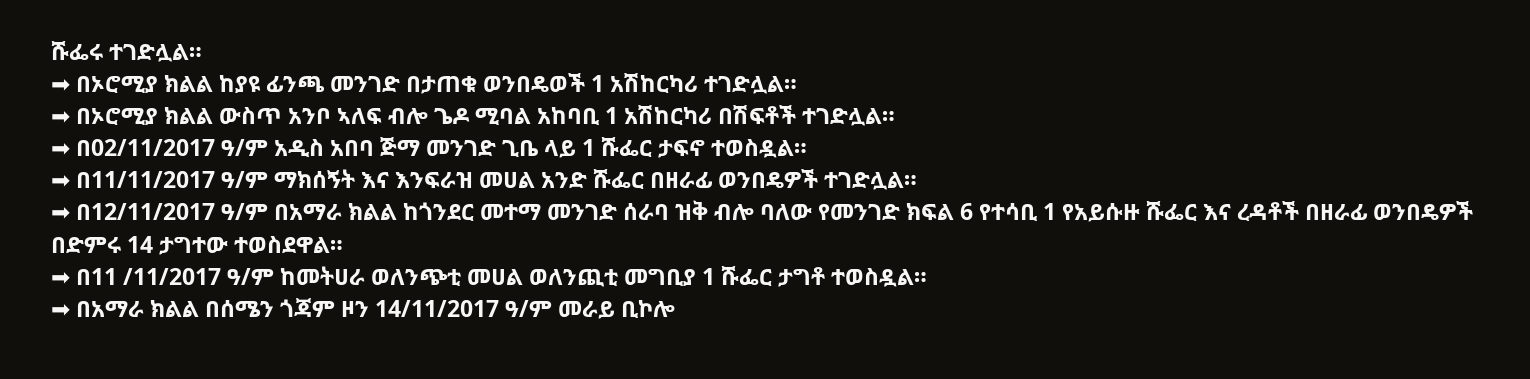ሹፌሩ ተገድሏል።
➡ በኦሮሚያ ክልል ከያዩ ፊንጫ መንገድ በታጠቁ ወንበዴወች 1 አሽከርካሪ ተገድሏል።
➡ በኦሮሚያ ክልል ውስጥ አንቦ ኣለፍ ብሎ ጌዶ ሚባል አከባቢ 1 አሽከርካሪ በሽፍቶች ተገድሏል።
➡ በ02/11/2017 ዓ/ም አዲስ አበባ ጅማ መንገድ ጊቤ ላይ 1 ሹፌር ታፍኖ ተወስዷል።
➡ በ11/11/2017 ዓ/ም ማክሰኝት እና እንፍራዝ መሀል አንድ ሹፌር በዘራፊ ወንበዴዎች ተገድሏል።
➡ በ12/11/2017 ዓ/ም በአማራ ክልል ከጎንደር መተማ መንገድ ሰራባ ዝቅ ብሎ ባለው የመንገድ ክፍል 6 የተሳቢ 1 የአይሱዙ ሹፌር እና ረዳቶች በዘራፊ ወንበዴዎች በድምሩ 14 ታግተው ተወስደዋል።
➡ በ11 /11/2017 ዓ/ም ከመትሀራ ወለንጭቲ መሀል ወለንጪቲ መግቢያ 1 ሹፌር ታግቶ ተወስዷል።
➡ በአማራ ክልል በሰሜን ጎጃም ዞን 14/11/2017 ዓ/ም መራይ ቢኮሎ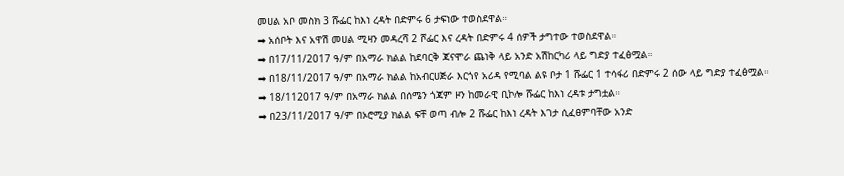መሀል አቦ መስክ 3 ሹፌር ከእነ ረዳት በድምሩ 6 ታፍነው ተወስደዋል።
➡ አሰቦት እና አዋሽ መሀል ሚዛን መዳረሻ 2 ሾፌር እና ረዳት በድምሩ 4 ሰዎች ታግተው ተወስደዋል።
➡ በ17/11/2017 ዓ/ም በአማራ ክልል ከደባርቅ ጃናሞራ ጨነቅ ላይ አንድ አሽከርካሪ ላይ ግድያ ተፈፅሟል።
➡ በ18/11/2017 ዓ/ም በአማራ ክልል ከአብርሀጅራ እርጎየ አሪዳ የሚባል ልዩ ቦታ 1 ሹፌር 1 ተሳፋሪ በድምሩ 2 ሰው ላይ ግድያ ተፈፅሟል።
➡ 18/112017 ዓ/ም በአማራ ክልል በሰሜን ጎጃም ዞን ከመራዊ ቢኮሎ ሹፌር ከእነ ረዳቱ ታግቷል።
➡ በ23/11/2017 ዓ/ም በኦሮሚያ ክልል ፍቸ ወጣ ብሎ 2 ሹፌር ከእነ ረዳት እገታ ሲፈፀምባቸው አንድ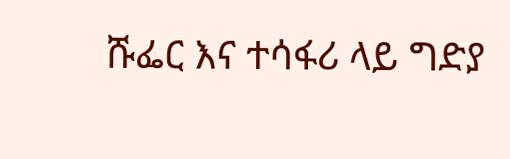ሹፌር እና ተሳፋሪ ላይ ግድያ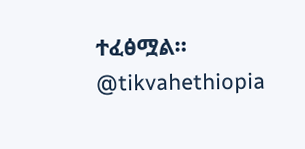ተፈፅሟል።
@tikvahethiopia